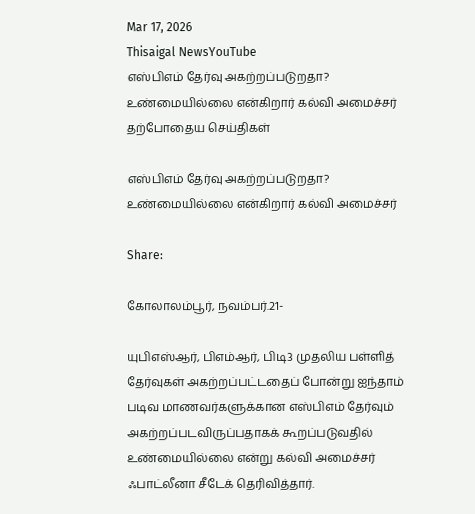Mar 17, 2026
Thisaigal NewsYouTube
எஸ்பிஎம் தேர்வு அகற்றப்படுறதா? உண்மையில்லை என்கிறார் கல்வி அமைச்சர்
தற்போதைய செய்திகள்

எஸ்பிஎம் தேர்வு அகற்றப்படுறதா? உண்மையில்லை என்கிறார் கல்வி அமைச்சர்

Share:

கோலாலம்பூர், நவம்பர்.21-

யுபிஎஸ்ஆர், பிஎம்ஆர், பிடி3 முதலிய பள்ளித் தேர்வுகள் அகற்றப்பட்டதைப் போன்று ஐந்தாம் படிவ மாணவர்களுக்கான எஸ்பிஎம் தேர்வும் அகற்றப்படவிருப்பதாகக் கூறப்படுவதில் உண்மையில்லை என்று கல்வி அமைச்சர் ஃபாட்லீனா சீடேக் தெரிவித்தார்.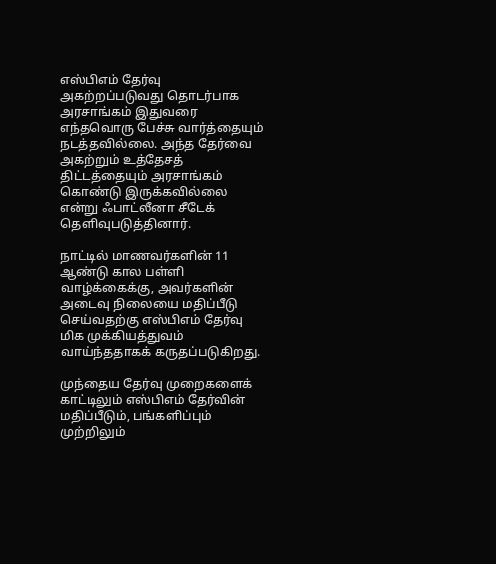எஸ்பிஎம் தேர்வு அகற்றப்படுவது தொடர்பாக அரசாங்கம் இதுவரை எந்தவொரு பேச்சு வார்த்தையும் நடத்தவில்லை. அந்த தேர்வை அகற்றும் உத்தேசத் திட்டத்தையும் அரசாங்கம் கொண்டு இருக்கவில்லை என்று ஃபாட்லீனா சீடேக் தெளிவுபடுத்தினார்.

நாட்டில் மாணவர்களின் 11 ஆண்டு கால பள்ளி வாழ்க்கைக்கு, அவர்களின் அடைவு நிலையை மதிப்பீடு செய்வதற்கு எஸ்பிஎம் தேர்வு மிக முக்கியத்துவம் வாய்ந்ததாகக் கருதப்படுகிறது.

முந்தைய தேர்வு முறைகளைக் காட்டிலும் எஸ்பிஎம் தேர்வின் மதிப்பீடும், பங்களிப்பும் முற்றிலும்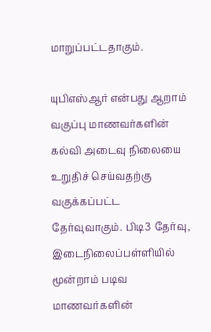மாறுப்பட்டதாகும்.

யுபிஎஸ்ஆர் என்பது ஆறாம் வகுப்பு மாணவர்களின் கல்வி அடைவு நிலையை உறுதிச் செய்வதற்கு வகுக்கப்பட்ட தேர்வுவாகும். பிடி3 தேர்வு, இடைநிலைப்பள்ளியில் மூன்றாம் படிவ மாணவர்களின்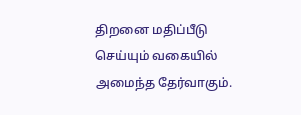திறனை மதிப்பீடு செய்யும் வகையில் அமைந்த தேர்வாகும்.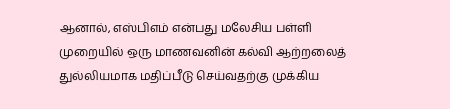ஆனால், எஸ்பிஎம் என்பது மலேசிய பள்ளி முறையில் ஒரு மாணவனின் கல்வி ஆற்றலைத் துல்லியமாக மதிப்பீடு செய்வதற்கு முக்கிய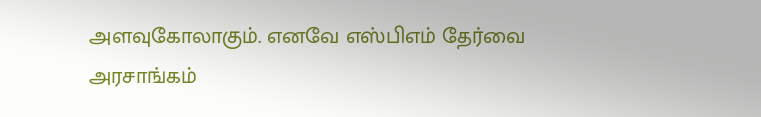அளவுகோலாகும். எனவே எஸ்பிஎம் தேர்வை அரசாங்கம்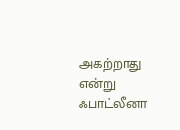அகற்றாது என்று ஃபாட்லீனா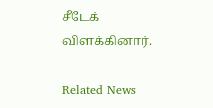சீடேக் விளக்கினார்.

Related News